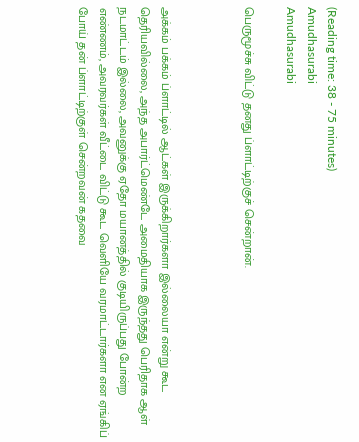(Reading time: 38 - 75 minutes)
Amudhasurabi
Amudhasurabi

பெருமூச்சு விட்டு தனது ப்ளாட்டிற்குச் சென்றான்.



அக்கம் பக்கம் ப்ளாட்டில் ஆட்கள் இருக்கிறார்களா இல்லையா என்று கூட தெரியவில்லை, அந்த அபார்ட்மெண்டே அமைதியாக இருந்தது பெரிதாக ஆள் நடமாட்டம் இல்லை, அவனுக்கு ஏதோ மயானத்தில் குடியிருப்பது போன்ற எண்ணம், அவரவர்கள் வீட்டை விட்டு கூட வெளியே வரமாட்டார்களா என ஏங்கிப் போய் தன் ப்ளாட்டிற்குள் சென்றவன் கதவை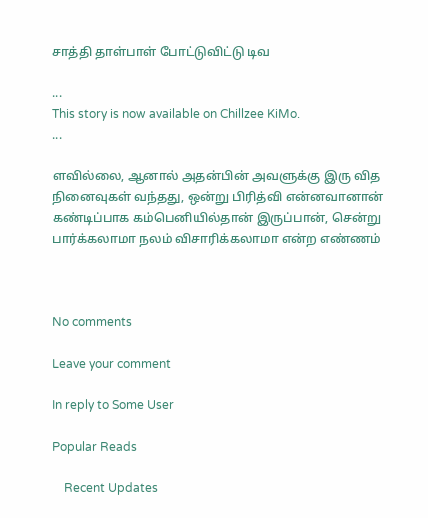சாத்தி தாள்பாள் போட்டுவிட்டு டிவ

...
This story is now available on Chillzee KiMo.
...

ளவில்லை, ஆனால் அதன்பின் அவளுக்கு இரு வித நினைவுகள் வந்தது, ஒன்று பிரித்வி என்னவானான் கண்டிப்பாக கம்பெனியில்தான் இருப்பான், சென்று பார்க்கலாமா நலம் விசாரிக்கலாமா என்ற எண்ணம்



No comments

Leave your comment

In reply to Some User

Popular Reads

    Recent Updates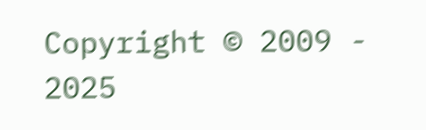Copyright © 2009 - 2025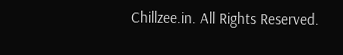Chillzee.in. All Rights Reserved.